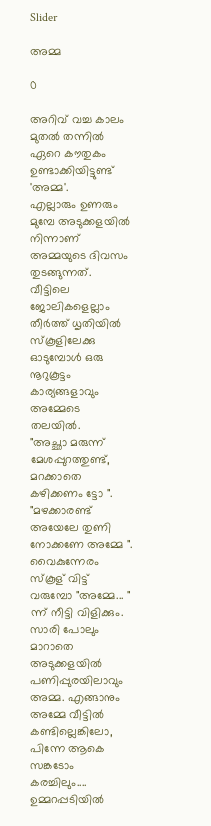Slider

അമ്മ

0

അറിവ് വച്ച കാലം മുതൽ തന്നിൽ ഏറെ കൗതുകം ഉണ്ടാക്കിയിട്ടുണ്ട് 'അമ്മ'.
എല്ലാരും ഉണരും മുമ്പേ അടുക്കളയിൽ നിന്നാണ് അമ്മയുടെ ദിവസം തുടങ്ങുന്നത്. വീട്ടിലെ ജോലികളെല്ലാം തീർത്ത്‌ ധൃതിയിൽ സ്കൂളിലേക്കു ഓടുമ്പോൾ ഒരു നൂറുകൂട്ടം കാര്യങ്ങളാവും അമ്മേടെ തലയിൽ.
"അച്ഛാ മരുന്ന് മേശപ്പുറത്തുണ്ട്, മറക്കാതെ കഴിക്കണം ട്ടോ ".
"മഴക്കാരണ്ട്‌ അയേലേ തുണി നോക്കണേ അമ്മേ ".
വൈകുന്നേരം സ്കൂള് വിട്ട് വരുമ്പോ "അമ്മേ... " ന്ന് നീട്ടി വിളിക്കും. സാരി പോലും മാറാതെ അടുക്കളയിൽ പണിപ്പുരയിലാവും അമ്മ. എങ്ങാനും അമ്മേ വീട്ടിൽ കണ്ടില്ലെങ്കിലോ, പിന്നേ ആകെ സങ്കടോം കരച്ചിലും.... ഉമ്മറപ്പടിയിൽ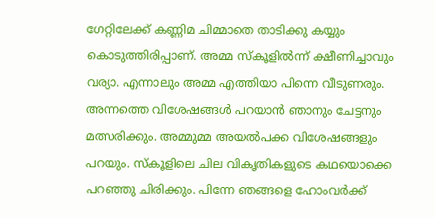ഗേറ്റിലേക്ക് കണ്ണിമ ചിമ്മാതെ താടിക്കു കയ്യും കൊടുത്തിരിപ്പാണ്. അമ്മ സ്കൂളിൽന്ന് ക്ഷീണിച്ചാവും വര്യാ. എന്നാലും അമ്മ എത്തിയാ പിന്നെ വീടുണരും. അന്നത്തെ വിശേഷങ്ങൾ പറയാൻ ഞാനും ചേട്ടനും മത്സരിക്കും. അമ്മുമ്മ അയൽപക്ക വിശേഷങ്ങളും പറയും. സ്കൂളിലെ ചില വികൃതികളുടെ കഥയൊക്കെ പറഞ്ഞു ചിരിക്കും. പിന്നേ ഞങ്ങളെ ഹോംവർക്ക്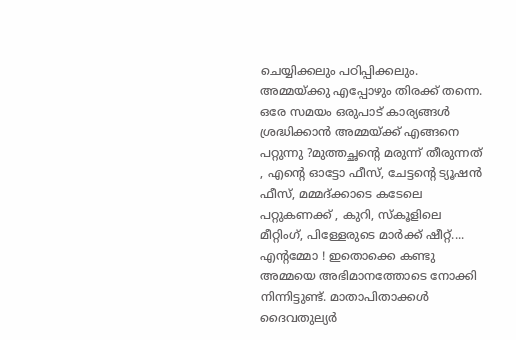ചെയ്യിക്കലും പഠിപ്പിക്കലും. അമ്മയ്ക്കു എപ്പോഴും തിരക്ക് തന്നെ. ഒരേ സമയം ഒരുപാട് കാര്യങ്ങൾ ശ്രദ്ധിക്കാൻ അമ്മയ്ക്ക് എങ്ങനെ പറ്റുന്നു ?മുത്തച്ഛന്റെ മരുന്ന് തീരുന്നത് , എന്റെ ഓട്ടോ ഫീസ്, ചേട്ടന്റെ ട്യൂഷൻ ഫീസ്, മമ്മദ്ക്കാടെ കടേലെ പറ്റുകണക്ക് , കുറി, സ്കൂളിലെ മീറ്റിംഗ്, പിള്ളേരുടെ മാർക്ക് ഷീറ്റ്.... എന്റമ്മോ ! ഇതൊക്കെ കണ്ടു അമ്മയെ അഭിമാനത്തോടെ നോക്കി നിന്നിട്ടുണ്ട്. മാതാപിതാക്കൾ ദൈവതുല്യർ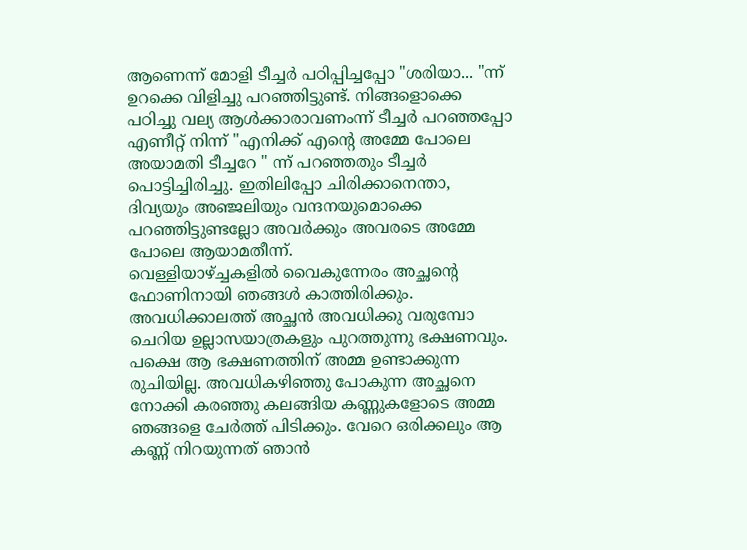ആണെന്ന് മോളി ടീച്ചർ പഠിപ്പിച്ചപ്പോ "ശരിയാ... "ന്ന് ഉറക്കെ വിളിച്ചു പറഞ്ഞിട്ടുണ്ട്. നിങ്ങളൊക്കെ പഠിച്ചു വല്യ ആൾക്കാരാവണംന്ന് ടീച്ചർ പറഞ്ഞപ്പോ എണീറ്റ് നിന്ന് "എനിക്ക് എന്റെ അമ്മേ പോലെ അയാമതി ടീച്ചറേ " ന്ന് പറഞ്ഞതും ടീച്ചർ പൊട്ടിച്ചിരിച്ചു. ഇതിലിപ്പോ ചിരിക്കാനെന്താ, ദിവ്യയും അഞ്ജലിയും വന്ദനയുമൊക്കെ പറഞ്ഞിട്ടുണ്ടല്ലോ അവർക്കും അവരടെ അമ്മേ പോലെ ആയാമതീന്ന്.
വെള്ളിയാഴ്ച്ചകളിൽ വൈകുന്നേരം അച്ഛന്റെ ഫോണിനായി ഞങ്ങൾ കാത്തിരിക്കും. അവധിക്കാലത്ത്‌ അച്ഛൻ അവധിക്കു വരുമ്പോ ചെറിയ ഉല്ലാസയാത്രകളും പുറത്തുന്നു ഭക്ഷണവും. പക്ഷെ ആ ഭക്ഷണത്തിന് അമ്മ ഉണ്ടാക്കുന്ന രുചിയില്ല. അവധികഴിഞ്ഞു പോകുന്ന അച്ഛനെ നോക്കി കരഞ്ഞു കലങ്ങിയ കണ്ണുകളോടെ അമ്മ ഞങ്ങളെ ചേർത്ത് പിടിക്കും. വേറെ ഒരിക്കലും ആ കണ്ണ് നിറയുന്നത് ഞാൻ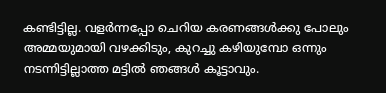കണ്ടിട്ടില്ല. വളർന്നപ്പോ ചെറിയ കരണങ്ങൾക്കു പോലും അമ്മയുമായി വഴക്കിടും, കുറച്ചു കഴിയുമ്പോ ഒന്നും നടന്നിട്ടില്ലാത്ത മട്ടിൽ ഞങ്ങൾ കൂട്ടാവും.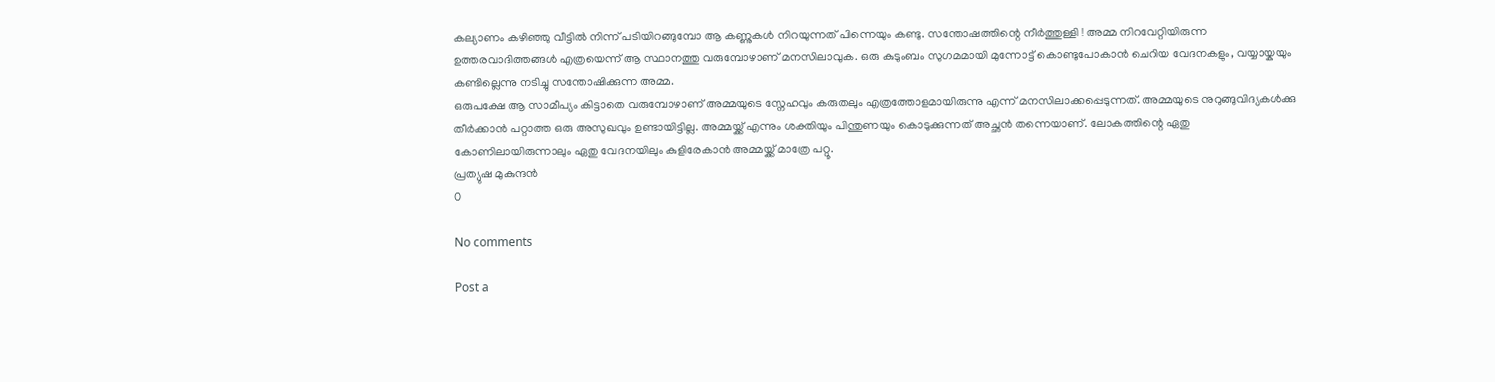കല്യാണം കഴിഞ്ഞു വീട്ടിൽ നിന്ന് പടിയിറങ്ങുമ്പോ ആ കണ്ണുകൾ നിറയുന്നത് പിന്നെയും കണ്ടു. സന്തോഷത്തിന്റെ നീർത്തുള്ളി ! അമ്മ നിറവേറ്റിയിരുന്ന ഉത്തരവാദിത്തങ്ങൾ എത്രയെന്ന് ആ സ്ഥാനത്തു വരുമ്പോഴാണ് മനസിലാവുക. ഒരു കുടുംബം സുഗമമായി മുന്നോട്ട് കൊണ്ടുപോകാൻ ചെറിയ വേദനകളും, വയ്യായ്കയും കണ്ടില്ലെന്നു നടിച്ചു സന്തോഷിക്കുന്ന അമ്മ.
ഒരുപക്ഷേ ആ സാമീപ്യം കിട്ടാതെ വരുമ്പോഴാണ് അമ്മയുടെ സ്നേഹവും കരുതലും എത്രത്തോളമായിരുന്നു എന്ന് മനസിലാക്കപ്പെടുന്നത്. അമ്മയുടെ നുറുങ്ങുവിദ്യകൾക്കു തീർക്കാൻ പറ്റാത്ത ഒരു അസുഖവും ഉണ്ടായിട്ടില്ല. അമ്മയ്ക്ക് എന്നും ശക്തിയും പിന്തുണയും കൊടുക്കുന്നത് അച്ഛൻ തന്നെയാണ്. ലോകത്തിന്റെ ഏതു കോണിലായിരുന്നാലും ഏതു വേദനയിലും കുളിരേകാൻ അമ്മയ്ക്ക് മാത്രേ പറ്റൂ.
പ്രത്യുഷ മുകുന്ദൻ
0

No comments

Post a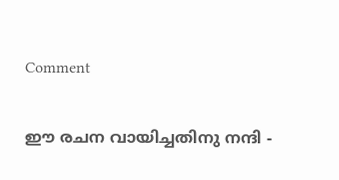Comment

ഈ രചന വായിച്ചതിനു നന്ദി -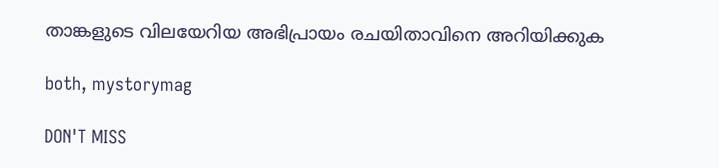താങ്കളുടെ വിലയേറിയ അഭിപ്രായം രചയിതാവിനെ അറിയിക്കുക

both, mystorymag

DON'T MISS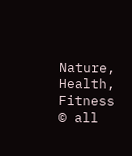Nature, Health, Fitness
© all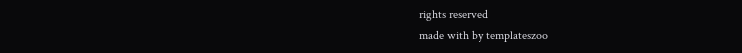rights reserved
made with by templateszoo